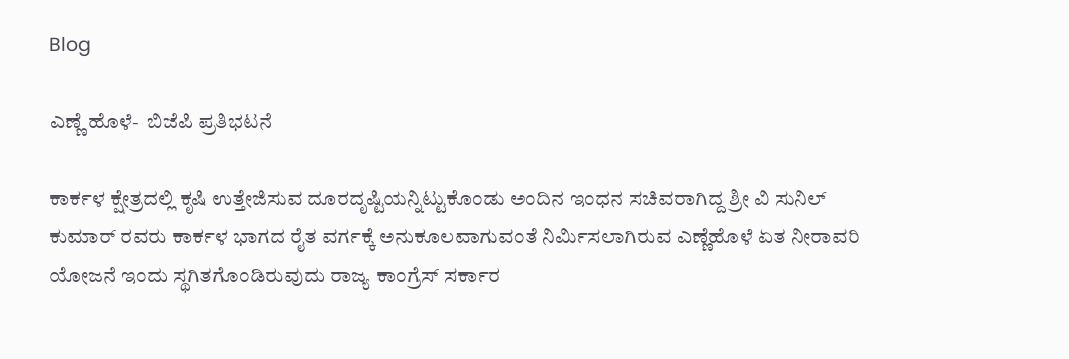Blog

ಎಣ್ಣೆ ಹೊಳೆ-  ಬಿಜೆಪಿ ಪ್ರತಿಭಟನೆ

ಕಾರ್ಕಳ ಕ್ಷೇತ್ರದಲ್ಲಿ ಕೃಷಿ ಉತ್ತೇಜಿಸುವ ದೂರದೃಷ್ಟಿಯನ್ನಿಟ್ಟುಕೊಂಡು ಅಂದಿನ ಇಂಧನ ಸಚಿವರಾಗಿದ್ದ ಶ್ರೀ ವಿ ಸುನಿಲ್ ಕುಮಾರ್ ರವರು ಕಾರ್ಕಳ ಭಾಗದ ರೈತ ವರ್ಗಕ್ಕೆ ಅನುಕೂಲವಾಗುವಂತೆ ನಿರ್ಮಿಸಲಾಗಿರುವ ಎಣ್ಣೆಹೊಳೆ ಏತ ನೀರಾವರಿ  ಯೋಜನೆ ಇಂದು ಸ್ಥಗಿತಗೊಂಡಿರುವುದು ರಾಜ್ಯ ಕಾಂಗ್ರೆಸ್ ಸರ್ಕಾರ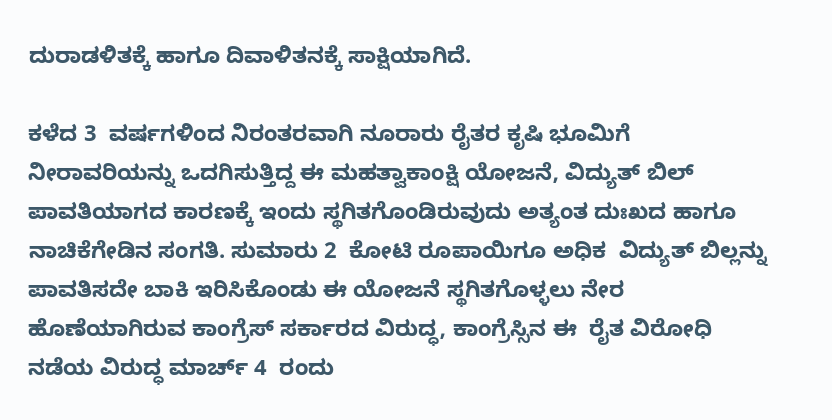ದುರಾಡಳಿತಕ್ಕೆ ಹಾಗೂ ದಿವಾಳಿತನಕ್ಕೆ ಸಾಕ್ಷಿಯಾಗಿದೆ.

ಕಳೆದ 3  ವರ್ಷಗಳಿಂದ ನಿರಂತರವಾಗಿ ನೂರಾರು ರೈತರ ಕೃಷಿ ಭೂಮಿಗೆ ನೀರಾವರಿಯನ್ನು ಒದಗಿಸುತ್ತಿದ್ದ ಈ ಮಹತ್ವಾಕಾಂಕ್ಷಿ ಯೋಜನೆ, ವಿದ್ಯುತ್ ಬಿಲ್ ಪಾವತಿಯಾಗದ ಕಾರಣಕ್ಕೆ ಇಂದು ಸ್ಥಗಿತಗೊಂಡಿರುವುದು ಅತ್ಯಂತ ದುಃಖದ ಹಾಗೂ ನಾಚಿಕೆಗೇಡಿನ ಸಂಗತಿ. ಸುಮಾರು 2  ಕೋಟಿ ರೂಪಾಯಿಗೂ ಅಧಿಕ  ವಿದ್ಯುತ್ ಬಿಲ್ಲನ್ನು ಪಾವತಿಸದೇ ಬಾಕಿ ಇರಿಸಿಕೊಂಡು ಈ ಯೋಜನೆ ಸ್ಥಗಿತಗೊಳ್ಳಲು ನೇರ ಹೊಣೆಯಾಗಿರುವ ಕಾಂಗ್ರೆಸ್ ಸರ್ಕಾರದ ವಿರುದ್ಧ, ಕಾಂಗ್ರೆಸ್ಸಿನ ಈ  ರೈತ ವಿರೋಧಿ ನಡೆಯ ವಿರುದ್ಧ ಮಾರ್ಚ್ 4  ರಂದು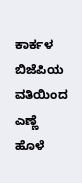ಕಾರ್ಕಳ ಬಿಜೆಪಿಯ ವತಿಯಿಂದ ಎಣ್ಣೆ ಹೊಳೆ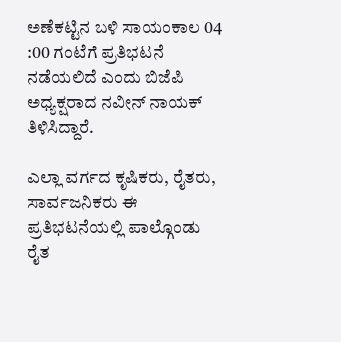ಅಣೆಕಟ್ಟಿನ ಬಳಿ ಸಾಯಂಕಾಲ 04 :00 ಗಂಟೆಗೆ ಪ್ರತಿಭಟನೆ ನಡೆಯಲಿದೆ ಎಂದು ಬಿಜೆಪಿ ಅಧ್ಯಕ್ಷರಾದ ನವೀನ್ ನಾಯಕ್ ತಿಳಿಸಿದ್ದಾರೆ.

ಎಲ್ಲಾ ವರ್ಗದ ಕೃಷಿಕರು, ರೈತರು, ಸಾರ್ವಜನಿಕರು ಈ ಪ್ರತಿಭಟನೆಯಲ್ಲಿ ಪಾಲ್ಗೊಂಡು  ರೈತ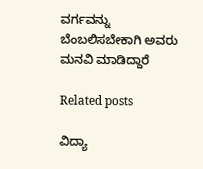ವರ್ಗವನ್ನು ಬೆಂಬಲಿಸಬೇಕಾಗಿ ಅವರು ಮನವಿ ಮಾಡಿದ್ದಾರೆ

Related posts

ವಿದ್ಯಾ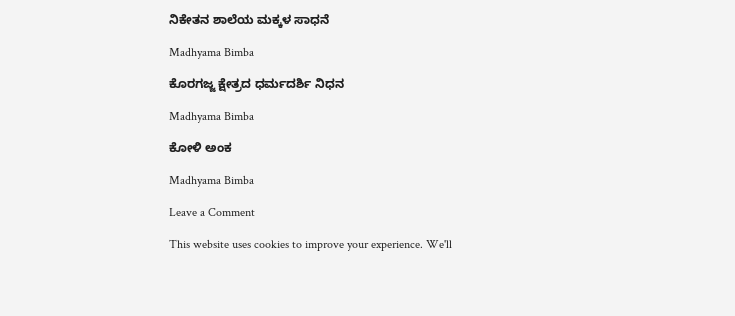ನಿಕೇತನ ಶಾಲೆಯ ಮಕ್ಕಳ ಸಾಧನೆ

Madhyama Bimba

ಕೊರಗಜ್ಜ ಕ್ಷೇತ್ರದ ಧರ್ಮದರ್ಶಿ ನಿಧನ

Madhyama Bimba

ಕೋಳಿ ಅಂಕ

Madhyama Bimba

Leave a Comment

This website uses cookies to improve your experience. We'll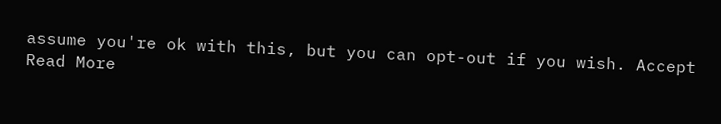assume you're ok with this, but you can opt-out if you wish. Accept Read More